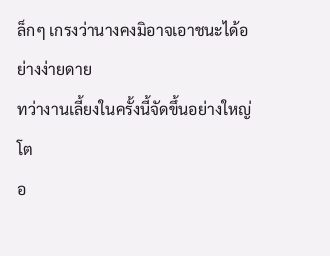ล็กๆ เกรงว่านางคงมิอาจเอาชนะได้อย่างง่ายดาย
ทว่างานเลี้ยงในครั้งนี้จัดขึ้นอย่างใหญ่โต
อ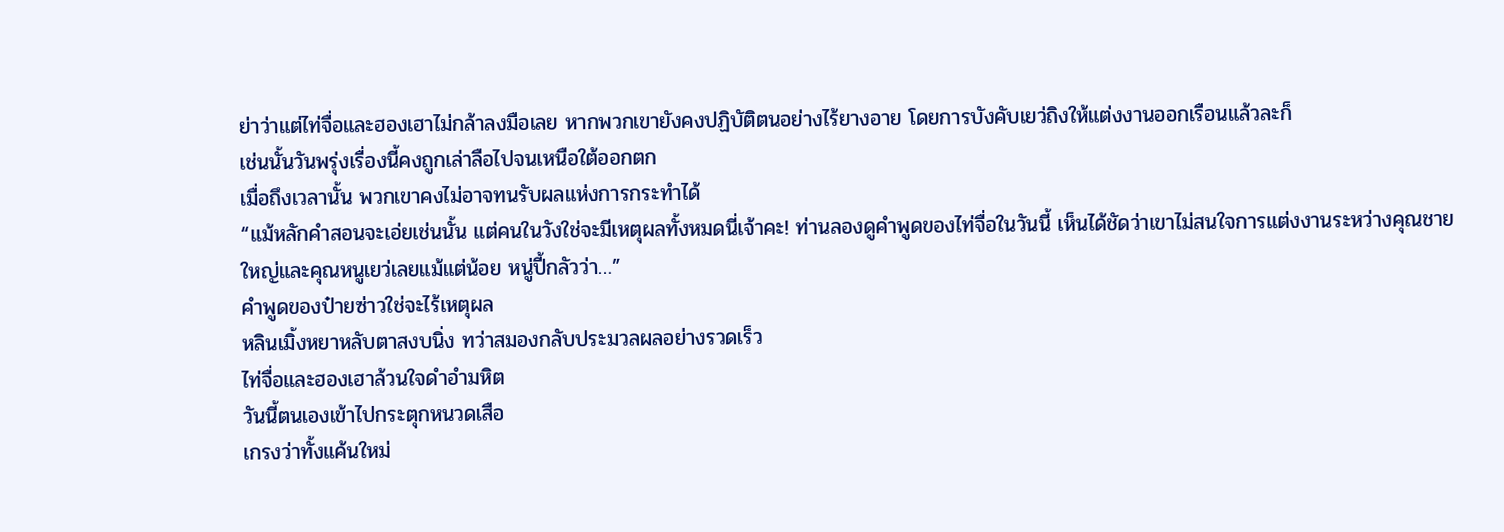ย่าว่าแต่ไท่จื่อและฮองเฮาไม่กล้าลงมือเลย หากพวกเขายังคงปฏิบัติตนอย่างไร้ยางอาย โดยการบังคับเยว่ถิงให้แต่งงานออกเรือนแล้วละก็
เช่นนั้นวันพรุ่งเรื่องนี้คงถูกเล่าลือไปจนเหนือใต้ออกตก
เมื่อถึงเวลานั้น พวกเขาคงไม่อาจทนรับผลแห่งการกระทำได้
“แม้หลักคำสอนจะเอ่ยเช่นนั้น แต่คนในวังใช่จะมีเหตุผลทั้งหมดนี่เจ้าคะ! ท่านลองดูคำพูดของไท่จื่อในวันนี้ เห็นได้ชัดว่าเขาไม่สนใจการแต่งงานระหว่างคุณชายใหญ่และคุณหนูเยว่เลยแม้แต่น้อย หนู่ปี้กลัวว่า…”
คำพูดของป๋ายซ่าวใช่จะไร้เหตุผล
หลินเมิ้งหยาหลับตาสงบนิ่ง ทว่าสมองกลับประมวลผลอย่างรวดเร็ว
ไท่จื่อและฮองเฮาล้วนใจดำอำมหิต
วันนี้ตนเองเข้าไปกระตุกหนวดเสือ
เกรงว่าทั้งแค้นใหม่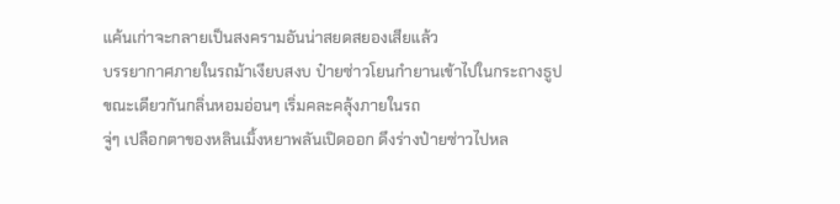แค้นเก่าจะกลายเป็นสงครามอันน่าสยดสยองเสียแล้ว
บรรยากาศภายในรถม้าเงียบสงบ ป๋ายซ่าวโยนกำยานเข้าไปในกระถางธูป
ขณะเดียวกันกลิ่นหอมอ่อนๆ เริ่มคละคลุ้งภายในรถ
จู่ๆ เปลือกตาของหลินเมิ้งหยาพลันเปิดออก ดึงร่างป๋ายซ่าวไปหล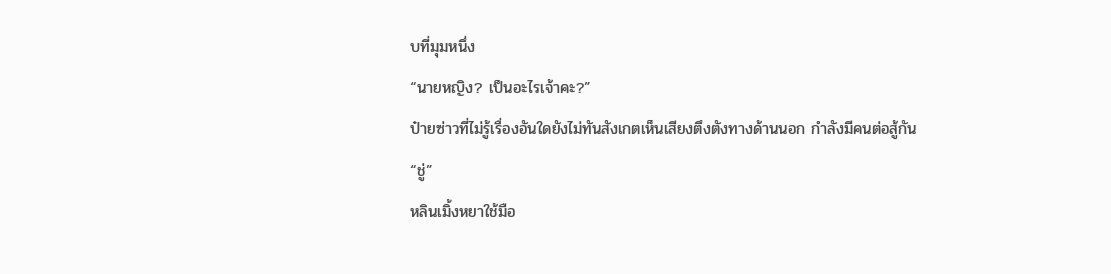บที่มุมหนึ่ง
“นายหญิง? เป็นอะไรเจ้าคะ?”
ป๋ายซ่าวที่ไม่รู้เรื่องอันใดยังไม่ทันสังเกตเห็นเสียงตึงตังทางด้านนอก กำลังมีคนต่อสู้กัน
“ชู่”
หลินเมิ้งหยาใช้มือ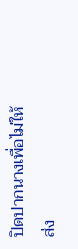ปิดปากนางเพื่อไม่ให้ส่ง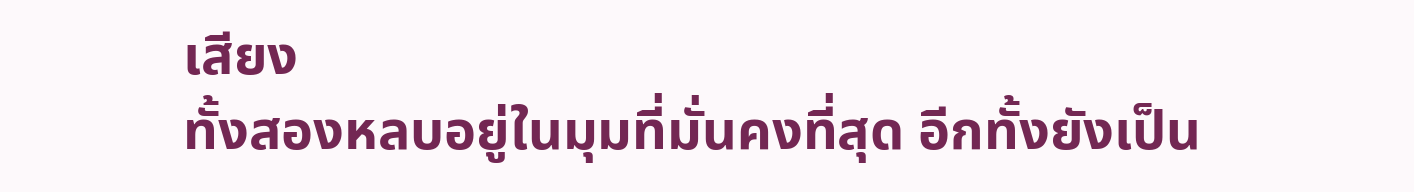เสียง
ทั้งสองหลบอยู่ในมุมที่มั่นคงที่สุด อีกทั้งยังเป็น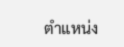ตำแหน่ง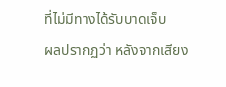ที่ไม่มีทางได้รับบาดเจ็บ
ผลปรากฏว่า หลังจากเสียง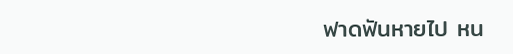ฟาดฟันหายไป หน